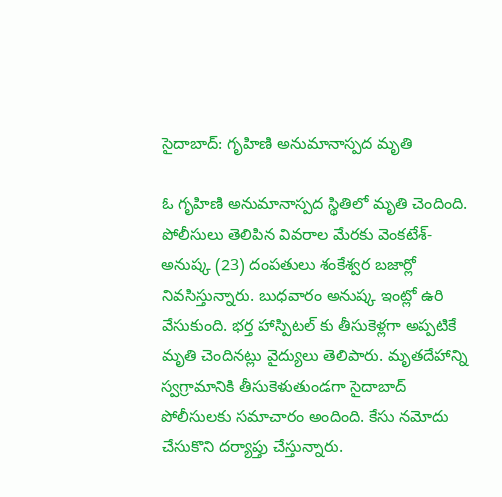సైదాబాద్: గృహిణి అనుమానాస్పద మృతి

ఓ గృహిణి అనుమానాస్పద స్థితిలో మృతి చెందింది. పోలీసులు తెలిపిన వివరాల మేరకు వెంకటేశ్- అనుష్క (23) దంపతులు శంకేశ్వర బజార్లో నివసిస్తున్నారు. బుధవారం అనుష్క ఇంట్లో ఉరి వేసుకుంది. భర్త హాస్పిటల్ కు తీసుకెళ్లగా అప్పటికే మృతి చెందినట్లు వైద్యులు తెలిపారు. మృతదేహాన్ని స్వగ్రామానికి తీసుకెళుతుండగా సైదాబాద్ పోలీసులకు సమాచారం అందింది. కేసు నమోదు చేసుకొని దర్యాప్తు చేస్తున్నారు.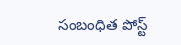సంబంధిత పోస్ట్